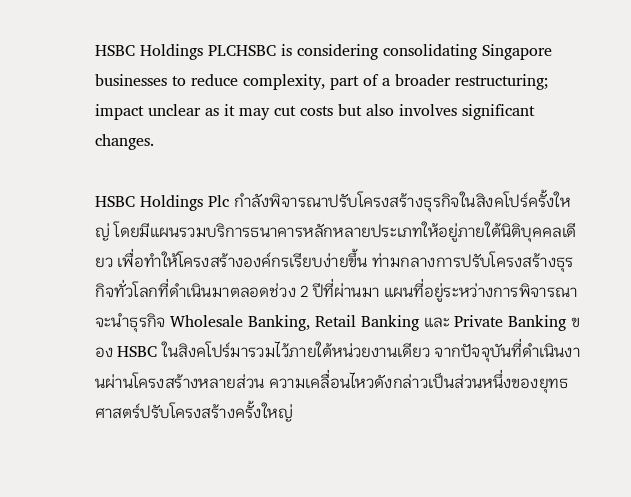HSBC Holdings PLCHSBC is considering consolidating Singapore businesses to reduce complexity, part of a broader restructuring; impact unclear as it may cut costs but also involves significant changes.

HSBC Holdings Plc กำลังพิจารณาปรับโครงสร้างธุรกิจในสิงคโปร์ครั้งใหญ่ โดยมีแผนรวมบริการธนาคารหลักหลายประเภทให้อยู่ภายใต้นิติบุคคลเดียว เพื่อทำให้โครงสร้างองค์กรเรียบง่ายขึ้น ท่ามกลางการปรับโครงสร้างธุรกิจทั่วโลกที่ดำเนินมาตลอดช่วง 2 ปีที่ผ่านมา แผนที่อยู่ระหว่างการพิจารณาจะนำธุรกิจ Wholesale Banking, Retail Banking และ Private Banking ของ HSBC ในสิงคโปร์มารวมไว้ภายใต้หน่วยงานเดียว จากปัจจุบันที่ดำเนินงานผ่านโครงสร้างหลายส่วน ความเคลื่อนไหวดังกล่าวเป็นส่วนหนึ่งของยุทธศาสตร์ปรับโครงสร้างครั้งใหญ่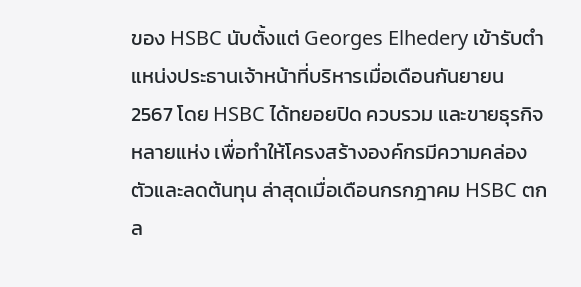ของ HSBC นับตั้งแต่ Georges Elhedery เข้ารับตำแหน่งประธานเจ้าหน้าที่บริหารเมื่อเดือนกันยายน 2567 โดย HSBC ได้ทยอยปิด ควบรวม และขายธุรกิจหลายแห่ง เพื่อทำให้โครงสร้างองค์กรมีความคล่องตัวและลดต้นทุน ล่าสุดเมื่อเดือนกรกฎาคม HSBC ตกล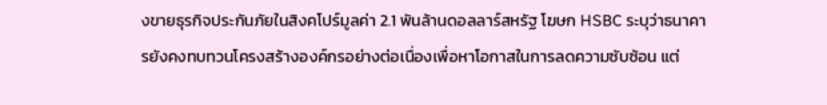งขายธุรกิจประกันภัยในสิงคโปร์มูลค่า 2.1 พันล้านดอลลาร์สหรัฐ โฆษก HSBC ระบุว่าธนาคารยังคงทบทวนโครงสร้างองค์กรอย่างต่อเนื่องเพื่อหาโอกาสในการลดความซับซ้อน แต่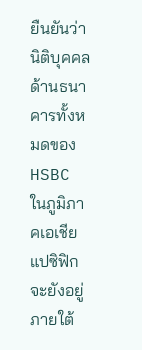ยืนยันว่า นิติบุคคลด้านธนาคารทั้งหมดของ HSBC ในภูมิภาคเอเชียแปซิฟิกจะยังอยู่ภายใต้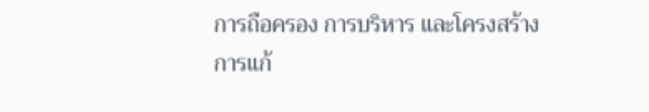การถือครอง การบริหาร และโครงสร้างการแก้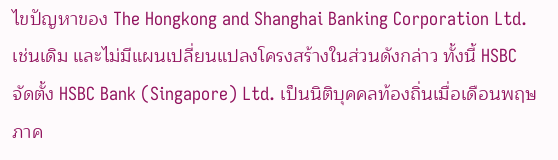ไขปัญหาของ The Hongkong and Shanghai Banking Corporation Ltd. เช่นเดิม และไม่มีแผนเปลี่ยนแปลงโครงสร้างในส่วนดังกล่าว ทั้งนี้ HSBC จัดตั้ง HSBC Bank (Singapore) Ltd. เป็นนิติบุคคลท้องถิ่นเมื่อเดือนพฤษภาค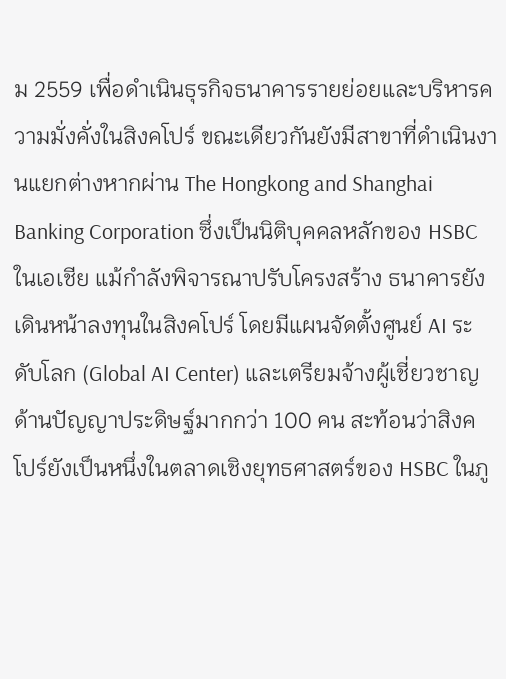ม 2559 เพื่อดำเนินธุรกิจธนาคารรายย่อยและบริหารความมั่งคั่งในสิงคโปร์ ขณะเดียวกันยังมีสาขาที่ดำเนินงานแยกต่างหากผ่าน The Hongkong and Shanghai Banking Corporation ซึ่งเป็นนิติบุคคลหลักของ HSBC ในเอเชีย แม้กำลังพิจารณาปรับโครงสร้าง ธนาคารยังเดินหน้าลงทุนในสิงคโปร์ โดยมีแผนจัดตั้งศูนย์ AI ระดับโลก (Global AI Center) และเตรียมจ้างผู้เชี่ยวชาญด้านปัญญาประดิษฐ์มากกว่า 100 คน สะท้อนว่าสิงคโปร์ยังเป็นหนึ่งในตลาดเชิงยุทธศาสตร์ของ HSBC ในภู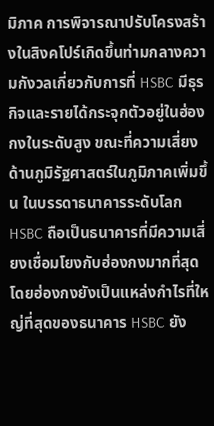มิภาค การพิจารณาปรับโครงสร้างในสิงคโปร์เกิดขึ้นท่ามกลางความกังวลเกี่ยวกับการที่ HSBC มีธุรกิจและรายได้กระจุกตัวอยู่ในฮ่องกงในระดับสูง ขณะที่ความเสี่ยงด้านภูมิรัฐศาสตร์ในภูมิภาคเพิ่มขึ้น ในบรรดาธนาคารระดับโลก HSBC ถือเป็นธนาคารที่มีความเสี่ยงเชื่อมโยงกับฮ่องกงมากที่สุด โดยฮ่องกงยังเป็นแหล่งกำไรที่ใหญ่ที่สุดของธนาคาร HSBC ยัง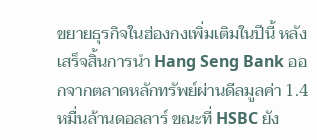ขยายธุรกิจในฮ่องกงเพิ่มเติมในปีนี้ หลังเสร็จสิ้นการนำ Hang Seng Bank ออกจากตลาดหลักทรัพย์ผ่านดีลมูลค่า 1.4 หมื่นล้านดอลลาร์ ขณะที่ HSBC ยัง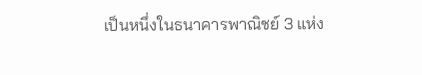เป็นหนึ่งในธนาคารพาณิชย์ 3 แห่ง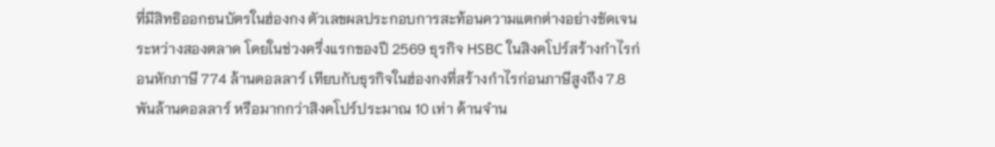ที่มีสิทธิออกธนบัตรในฮ่องกง ตัวเลขผลประกอบการสะท้อนความแตกต่างอย่างชัดเจนระหว่างสองตลาด โดยในช่วงครึ่งแรกของปี 2569 ธุรกิจ HSBC ในสิงคโปร์สร้างกำไรก่อนหักภาษี 774 ล้านดอลลาร์ เทียบกับธุรกิจในฮ่องกงที่สร้างกำไรก่อนภาษีสูงถึง 7.8 พันล้านดอลลาร์ หรือมากกว่าสิงคโปร์ประมาณ 10 เท่า ด้านจำน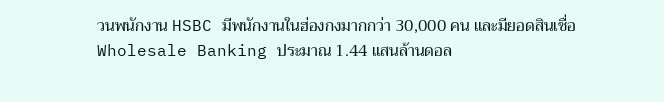วนพนักงาน HSBC มีพนักงานในฮ่องกงมากกว่า 30,000 คน และมียอดสินเชื่อ Wholesale Banking ประมาณ 1.44 แสนล้านดอล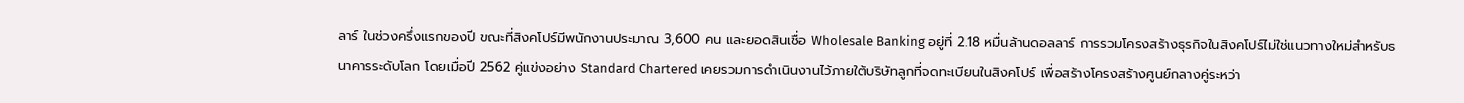ลาร์ ในช่วงครึ่งแรกของปี ขณะที่สิงคโปร์มีพนักงานประมาณ 3,600 คน และยอดสินเชื่อ Wholesale Banking อยู่ที่ 2.18 หมื่นล้านดอลลาร์ การรวมโครงสร้างธุรกิจในสิงคโปร์ไม่ใช่แนวทางใหม่สำหรับธนาคารระดับโลก โดยเมื่อปี 2562 คู่แข่งอย่าง Standard Chartered เคยรวมการดำเนินงานไว้ภายใต้บริษัทลูกที่จดทะเบียนในสิงคโปร์ เพื่อสร้างโครงสร้างศูนย์กลางคู่ระหว่า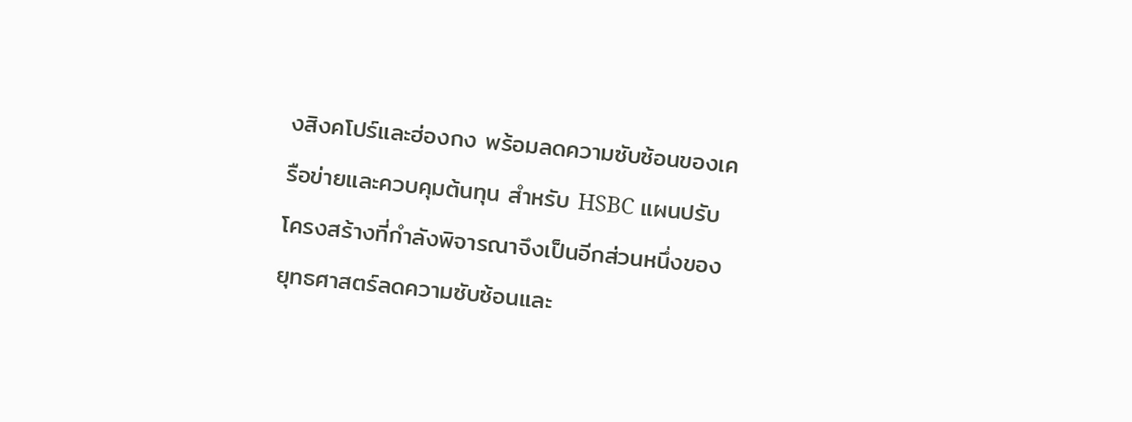งสิงคโปร์และฮ่องกง พร้อมลดความซับซ้อนของเครือข่ายและควบคุมต้นทุน สำหรับ HSBC แผนปรับโครงสร้างที่กำลังพิจารณาจึงเป็นอีกส่วนหนึ่งของยุทธศาสตร์ลดความซับซ้อนและ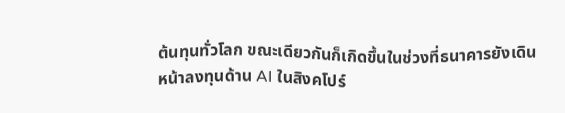ต้นทุนทั่วโลก ขณะเดียวกันก็เกิดขึ้นในช่วงที่ธนาคารยังเดินหน้าลงทุนด้าน AI ในสิงคโปร์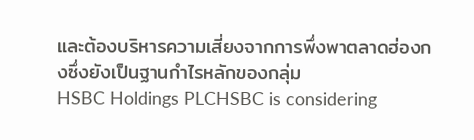และต้องบริหารความเสี่ยงจากการพึ่งพาตลาดฮ่องกงซึ่งยังเป็นฐานกำไรหลักของกลุ่ม
HSBC Holdings PLCHSBC is considering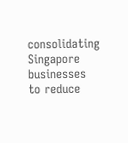consolidating Singapore businesses to reduce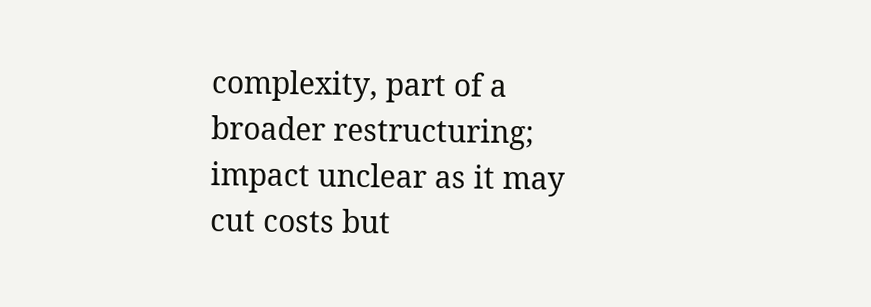complexity, part of a broader restructuring; impact unclear as it may cut costs but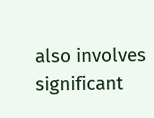also involves significant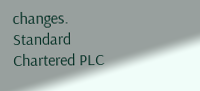changes.
Standard Chartered PLC